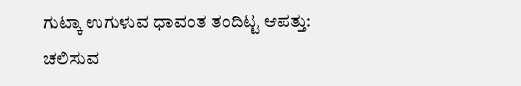ಗುಟ್ಕಾ ಉಗುಳುವ ಧಾವಂತ ತಂದಿಟ್ಟ ಆಪತ್ತು: ಚಲಿಸುವ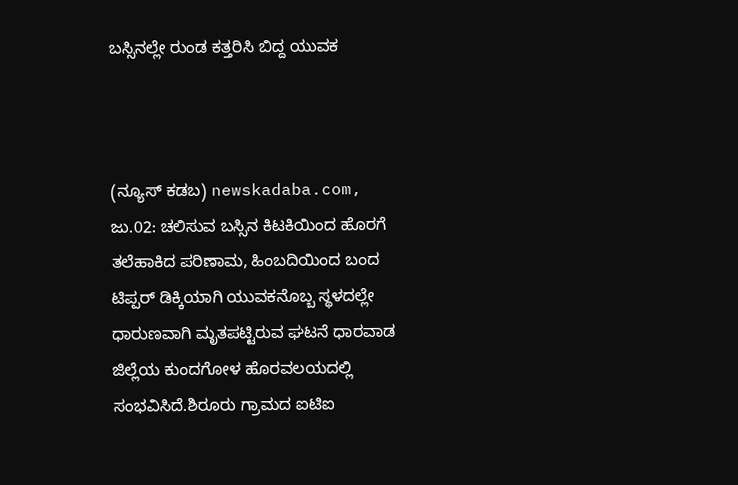ಬಸ್ಸಿನಲ್ಲೇ ರುಂಡ ಕತ್ತರಿಸಿ ಬಿದ್ದ ಯುವಕ



(ನ್ಯೂಸ್‌ ಕಡಬ) newskadaba.com, ಜು.02: ಚಲಿಸುವ ಬಸ್ಸಿನ ಕಿಟಕಿಯಿಂದ ಹೊರಗೆ ತಲೆಹಾಕಿದ ಪರಿಣಾಮ, ಹಿಂಬದಿಯಿಂದ ಬಂದ ಟಿಪ್ಪರ್ ಡಿಕ್ಕಿಯಾಗಿ ಯುವಕನೊಬ್ಬ ಸ್ಥಳದಲ್ಲೇ ಧಾರುಣವಾಗಿ ಮೃತಪಟ್ಟಿರುವ ಘಟನೆ ಧಾರವಾಡ ಜಿಲ್ಲೆಯ ಕುಂದಗೋಳ ಹೊರವಲಯದಲ್ಲಿ ಸಂಭವಿಸಿದೆ.ಶಿರೂರು ಗ್ರಾಮದ ಐಟಿಐ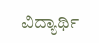ವಿದ್ಯಾರ್ಥಿ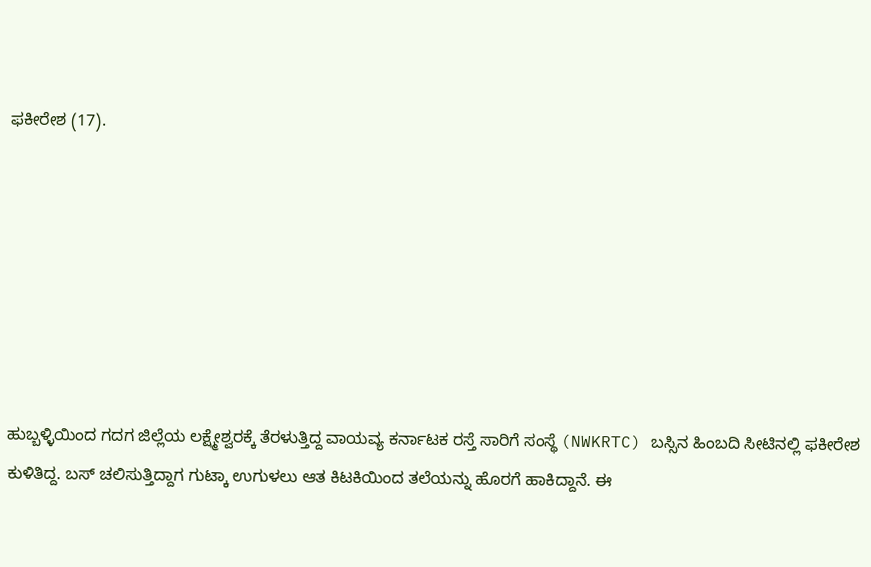ಫಕೀರೇಶ (17).







ಹುಬ್ಬಳ್ಳಿಯಿಂದ ಗದಗ ಜಿಲ್ಲೆಯ ಲಕ್ಷ್ಮೇಶ್ವರಕ್ಕೆ ತೆರಳುತ್ತಿದ್ದ ವಾಯವ್ಯ ಕರ್ನಾಟಕ ರಸ್ತೆ ಸಾರಿಗೆ ಸಂಸ್ಥೆ (NWKRTC) ಬಸ್ಸಿನ ಹಿಂಬದಿ ಸೀಟಿನಲ್ಲಿ ಫಕೀರೇಶ ಕುಳಿತಿದ್ದ. ಬಸ್ ಚಲಿಸುತ್ತಿದ್ದಾಗ ಗುಟ್ಕಾ ಉಗುಳಲು ಆತ ಕಿಟಕಿಯಿಂದ ತಲೆಯನ್ನು ಹೊರಗೆ ಹಾಕಿದ್ದಾನೆ. ಈ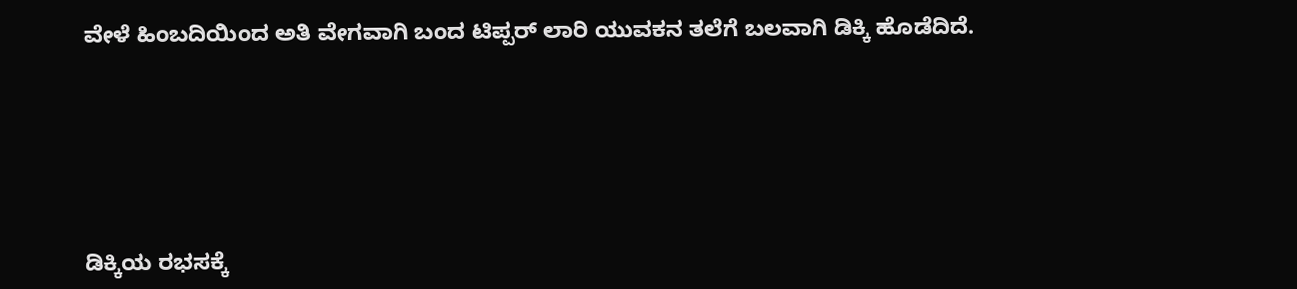ವೇಳೆ ಹಿಂಬದಿಯಿಂದ ಅತಿ ವೇಗವಾಗಿ ಬಂದ ಟಿಪ್ಪರ್ ಲಾರಿ ಯುವಕನ ತಲೆಗೆ ಬಲವಾಗಿ ಡಿಕ್ಕಿ ಹೊಡೆದಿದೆ.






ಡಿಕ್ಕಿಯ ರಭಸಕ್ಕೆ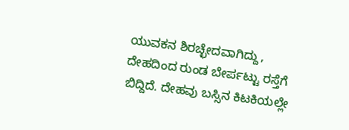ಯುವಕನ ಶಿರಚ್ಛೇದವಾಗಿದ್ದು, ದೇಹದಿಂದ ರುಂಡ ಬೇರ್ಪಟ್ಟು ರಸ್ತೆಗೆ ಬಿದ್ದಿದೆ. ದೇಹವು ಬಸ್ಸಿನ ಕಿಟಕಿಯಲ್ಲೇ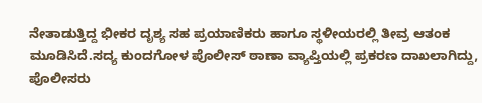ನೇತಾಡುತ್ತಿದ್ದ ಭೀಕರ ದೃಶ್ಯ ಸಹ ಪ್ರಯಾಣಿಕರು ಹಾಗೂ ಸ್ಥಳೀಯರಲ್ಲಿ ತೀವ್ರ ಆತಂಕ ಮೂಡಿಸಿದೆ.ಸದ್ಯ ಕುಂದಗೋಳ ಪೊಲೀಸ್ ಠಾಣಾ ವ್ಯಾಪ್ತಿಯಲ್ಲಿ ಪ್ರಕರಣ ದಾಖಲಾಗಿದ್ದು, ಪೊಲೀಸರು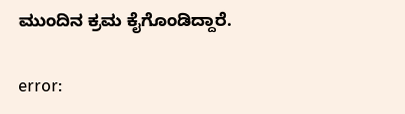ಮುಂದಿನ ಕ್ರಮ ಕೈಗೊಂಡಿದ್ದಾರೆ.

error: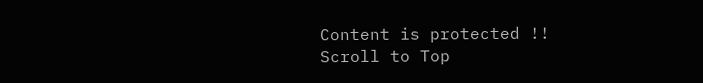Content is protected !!
Scroll to Top